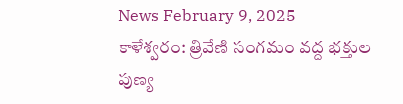News February 9, 2025
కాళేశ్వరం: త్రివేణి సంగమం వద్ద భక్తుల పుణ్య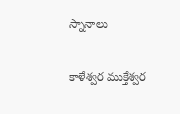స్నానాలు

కాళేశ్వర ముక్తేశ్వర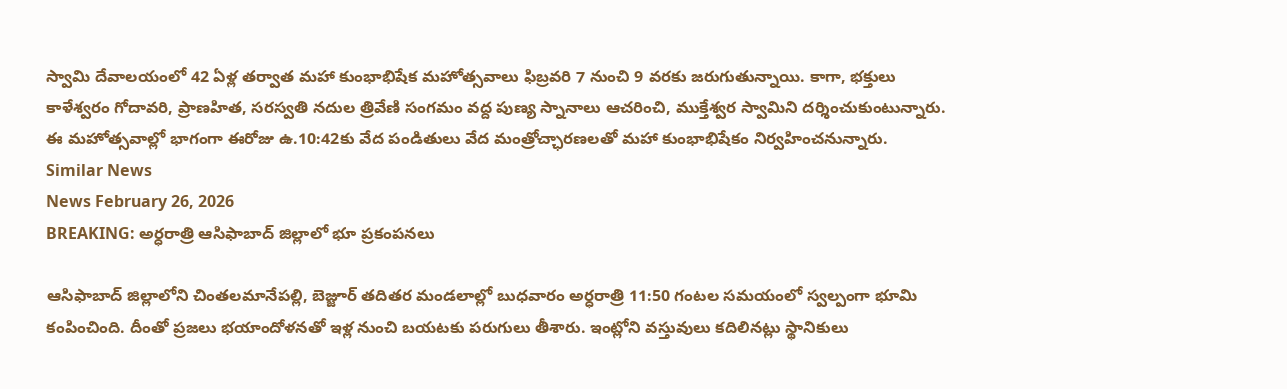స్వామి దేవాలయంలో 42 ఏళ్ల తర్వాత మహా కుంభాభిషేక మహోత్సవాలు ఫిబ్రవరి 7 నుంచి 9 వరకు జరుగుతున్నాయి. కాగా, భక్తులు కాళేశ్వరం గోదావరి, ప్రాణహిత, సరస్వతి నదుల త్రివేణి సంగమం వద్ద పుణ్య స్నానాలు ఆచరించి, ముక్తేశ్వర స్వామిని దర్శించుకుంటున్నారు. ఈ మహోత్సవాల్లో భాగంగా ఈరోజు ఉ.10:42కు వేద పండితులు వేద మంత్రోచ్ఛారణలతో మహా కుంభాభిషేకం నిర్వహించనున్నారు.
Similar News
News February 26, 2026
BREAKING: అర్ధరాత్రి ఆసిఫాబాద్ జిల్లాలో భూ ప్రకంపనలు

ఆసిఫాబాద్ జిల్లాలోని చింతలమానేపల్లి, బెజ్జూర్ తదితర మండలాల్లో బుధవారం అర్ధరాత్రి 11:50 గంటల సమయంలో స్వల్పంగా భూమి కంపించింది. దీంతో ప్రజలు భయాందోళనతో ఇళ్ల నుంచి బయటకు పరుగులు తీశారు. ఇంట్లోని వస్తువులు కదిలినట్లు స్థానికులు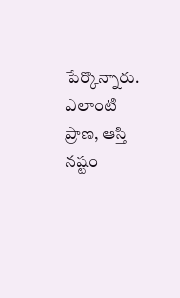పేర్కొన్నారు. ఎలాంటి ప్రాణ, ఆస్తి నష్టం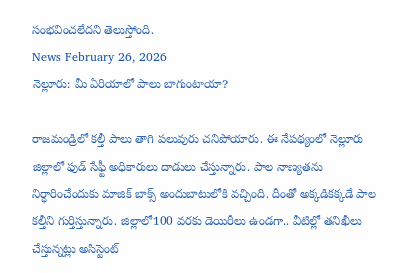సంభవించలేదని తెలుస్తోంది.
News February 26, 2026
నెల్లూరు: మీ ఏరియాలో పాలు బాగుంటాయా?

రాజమండ్రిలో కల్తీ పాలు తాగి పలువురు చనిపోయారు. ఈ నేపథ్యంలో నెల్లూరు జిల్లాలో ఫుడ్ సేఫ్టీ అధికారులు దాడులు చేస్తున్నారు. పాల నాణ్యతను నిర్ధారించేందుకు మాజిక్ బాక్స్ అందుబాటులోకి వచ్చింది. దీంతో అక్కడికక్కడే పాల కల్తీని గుర్తిస్తున్నారు. జిల్లాలో100 వరకు డెయిరీలు ఉండగా.. వీటిల్లో తనిఖీలు చేస్తున్నట్లు అసిస్టెంట్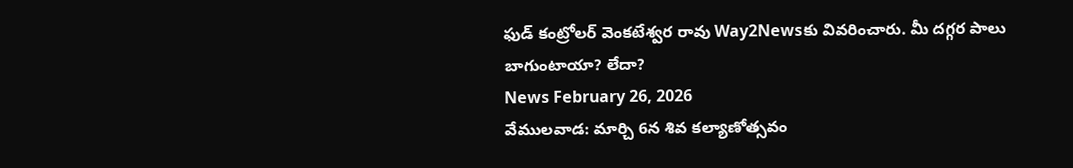ఫుడ్ కంట్రోలర్ వెంకటేశ్వర రావు Way2Newsకు వివరించారు. మీ దగ్గర పాలు బాగుంటాయా? లేదా?
News February 26, 2026
వేములవాడ: మార్చి 6న శివ కల్యాణోత్సవం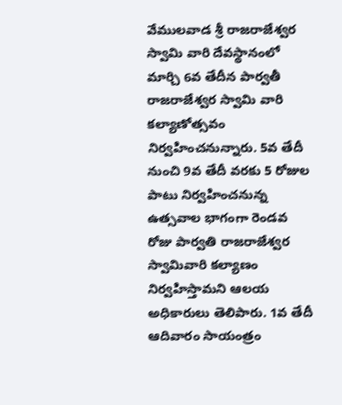వేములవాడ శ్రీ రాజరాజేశ్వర స్వామి వారి దేవస్థానంలో మార్చి 6వ తేదీన పార్వతీ రాజరాజేశ్వర స్వామి వారి కల్యాణోత్సవం నిర్వహించనున్నారు. 5వ తేదీ నుంచి 9వ తేదీ వరకు 5 రోజుల పాటు నిర్వహించనున్న ఉత్సవాల భాగంగా రెండవ రోజు పార్వతి రాజరాజేశ్వర స్వామివారి కల్యాణం నిర్వహిస్తామని ఆలయ అధికారులు తెలిపారు. 1వ తేదీ ఆదివారం సాయంత్రం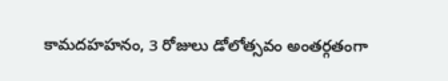కామదహహనం, 3 రోజులు డోలోత్సవం అంతర్గతంగా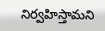నిర్వహిస్తామని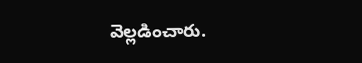వెల్లడించారు.